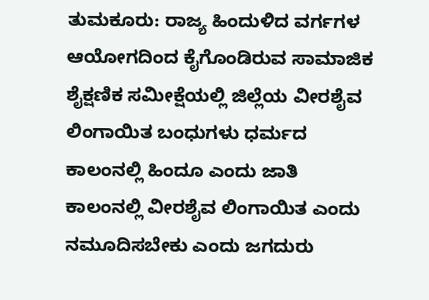ತುಮಕೂರು: ರಾಜ್ಯ ಹಿಂದುಳಿದ ವರ್ಗಗಳ ಆಯೋಗದಿಂದ ಕೈಗೊಂಡಿರುವ ಸಾಮಾಜಿಕ ಶೈಕ್ಷಣಿಕ ಸಮೀಕ್ಷೆಯಲ್ಲಿ ಜಿಲ್ಲೆಯ ವೀರಶೈವ ಲಿಂಗಾಯಿತ ಬಂಧುಗಳು ಧರ್ಮದ ಕಾಲಂನಲ್ಲಿ ಹಿಂದೂ ಎಂದು ಜಾತಿ ಕಾಲಂನಲ್ಲಿ ವೀರಶೈವ ಲಿಂಗಾಯಿತ ಎಂದು ನಮೂದಿಸಬೇಕು ಎಂದು ಜಗದುರು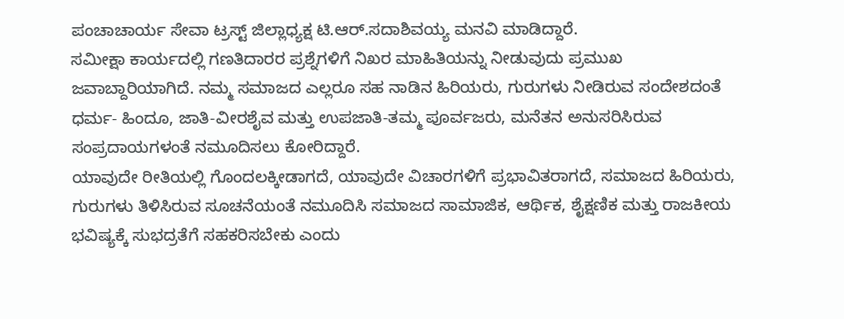ಪಂಚಾಚಾರ್ಯ ಸೇವಾ ಟ್ರಸ್ಟ್ ಜಿಲ್ಲಾಧ್ಯಕ್ಷ ಟಿ.ಆರ್.ಸದಾಶಿವಯ್ಯ ಮನವಿ ಮಾಡಿದ್ದಾರೆ.
ಸಮೀಕ್ಷಾ ಕಾರ್ಯದಲ್ಲಿ ಗಣತಿದಾರರ ಪ್ರಶ್ನೆಗಳಿಗೆ ನಿಖರ ಮಾಹಿತಿಯನ್ನು ನೀಡುವುದು ಪ್ರಮುಖ ಜವಾಬ್ದಾರಿಯಾಗಿದೆ. ನಮ್ಮ ಸಮಾಜದ ಎಲ್ಲರೂ ಸಹ ನಾಡಿನ ಹಿರಿಯರು, ಗುರುಗಳು ನೀಡಿರುವ ಸಂದೇಶದಂತೆ ಧರ್ಮ- ಹಿಂದೂ, ಜಾತಿ-ವೀರಶೈವ ಮತ್ತು ಉಪಜಾತಿ-ತಮ್ಮ ಪೂರ್ವಜರು, ಮನೆತನ ಅನುಸರಿಸಿರುವ ಸಂಪ್ರದಾಯಗಳಂತೆ ನಮೂದಿಸಲು ಕೋರಿದ್ದಾರೆ.
ಯಾವುದೇ ರೀತಿಯಲ್ಲಿ ಗೊಂದಲಕ್ಕೀಡಾಗದೆ, ಯಾವುದೇ ವಿಚಾರಗಳಿಗೆ ಪ್ರಭಾವಿತರಾಗದೆ, ಸಮಾಜದ ಹಿರಿಯರು, ಗುರುಗಳು ತಿಳಿಸಿರುವ ಸೂಚನೆಯಂತೆ ನಮೂದಿಸಿ ಸಮಾಜದ ಸಾಮಾಜಿಕ, ಆರ್ಥಿಕ, ಶೈಕ್ಷಣಿಕ ಮತ್ತು ರಾಜಕೀಯ ಭವಿಷ್ಯಕ್ಕೆ ಸುಭದ್ರತೆಗೆ ಸಹಕರಿಸಬೇಕು ಎಂದು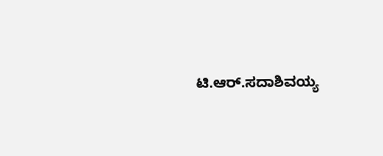ಟಿ.ಆರ್.ಸದಾಶಿವಯ್ಯ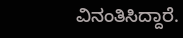ವಿನಂತಿಸಿದ್ದಾರೆ.